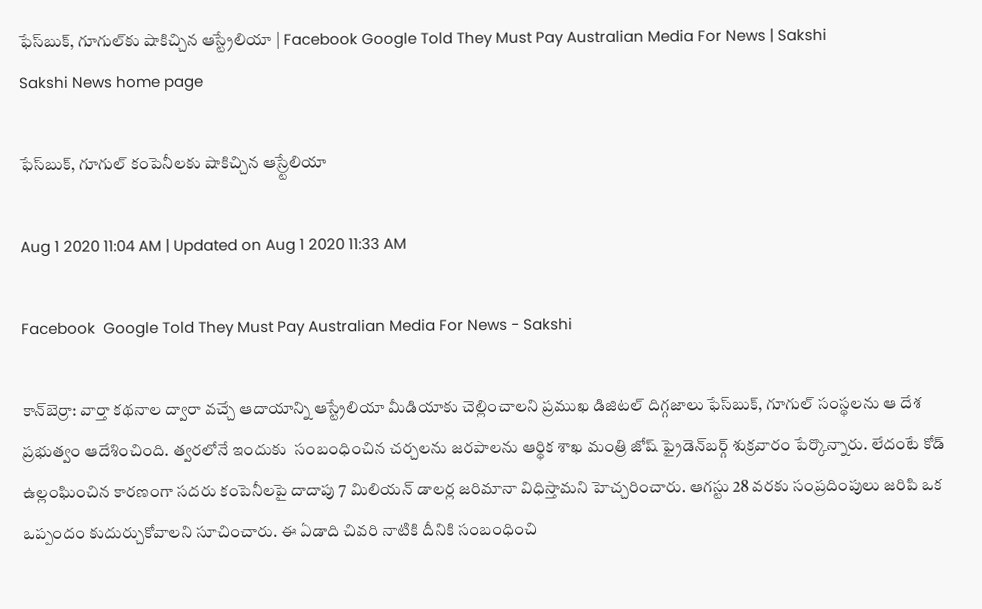ఫేస్‌బుక్‌, గూగుల్‌‌కు షాకిచ్చిన ఆస్ట్రేలియా | Facebook Google Told They Must Pay Australian Media For News | Sakshi
Sakshi News home page

ఫేస్‌బుక్‌, గూగుల్ కంపెనీల‌కు షాకిచ్చిన ఆస్ర్టేలియా

Aug 1 2020 11:04 AM | Updated on Aug 1 2020 11:33 AM

Facebook  Google Told They Must Pay Australian Media For News - Sakshi

కాన్‌బెర్రా: వార్తా క‌థ‌నాల ద్వారా వ‌చ్చే ఆదాయాన్ని ఆస్ట్రేలియా మీడియాకు చెల్లించాల‌ని ప్ర‌ముఖ డిజిట‌ల్ దిగ్గ‌జాలు ఫేస్‌బుక్, గూగుల్ సంస్థ‌ల‌ను ఆ దేశ ప్ర‌భుత్వం ఆదేశించింది. త్వ‌ర‌లోనే ఇందుకు  సంబంధించిన చ‌ర్చ‌ల‌ను జ‌ర‌పాల‌ను ఆర్థిక శాఖ మంత్రి జోష్ ఫ్రైడెన్‌బర్గ్ శుక్రవారం పేర్కొన్నారు. లేదంటే కోడ్ ఉల్లంఘించిన కార‌ణంగా స‌ద‌రు కంపెనీల‌పై దాదాపు 7 మిలియ‌న్ డాల‌ర్ల జ‌రిమానా విధిస్తామ‌ని హెచ్చ‌రించారు. ఆగ‌స్టు 28 వ‌ర‌కు సంప్ర‌దింపులు జ‌రిపి ఒక ఒప్పందం కుదుర్చుకోవాల‌ని సూచించారు. ఈ ఏడాది చివ‌రి నాటికి దీనికి సంబంధించి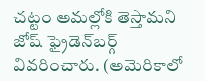చ‌ట్టం అమ‌ల్లోకి తెస్తామ‌ని జోష్ ఫ్రైడెన్‌బర్గ్ వివ‌రించారు. (అమెరికాలో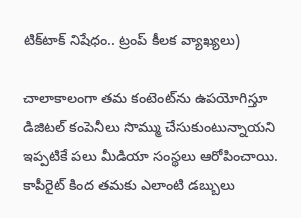టిక్‌టాక్‌ నిషేధం.. ట్రంప్‌ కీలక వ్యాఖ్యలు)

చాలాకాలంగా త‌మ కంటెంట్‌ను ఉప‌యోగిస్తూ డిజిట‌ల్ కంపెనీలు సొమ్ము చేసుకుంటున్నాయ‌ని ఇప్ప‌టికే ప‌లు మీడియా సంస్థ‌లు ఆరోపించాయి. కాపీరైట్ కింద త‌మ‌కు ఎలాంటి డ‌బ్బులు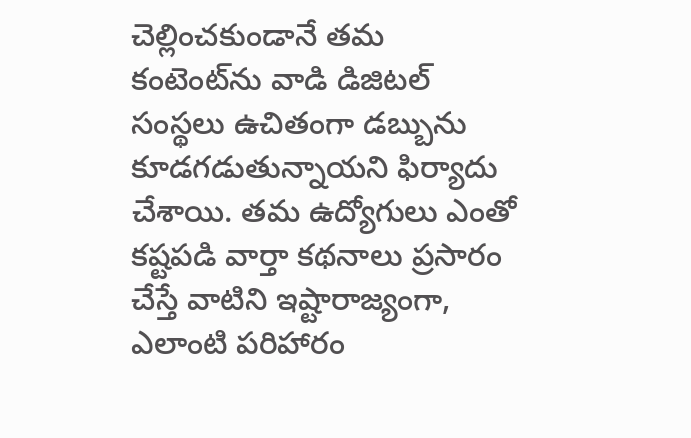చెల్లించ‌కుండానే త‌మ కంటెంట్‌ను వాడి డిజిట‌ల్ సంస్థ‌లు ఉచితంగా డ‌బ్బును కూడ‌గ‌డుతున్నాయ‌ని ఫిర్యాదు చేశాయి. త‌మ ఉద్యోగులు ఎంతో క‌ష్ట‌ప‌డి వార్తా క‌థ‌నాలు ప్ర‌సారం చేస్తే వాటిని ఇష్టారాజ్యంగా, ఎలాంటి ప‌రిహారం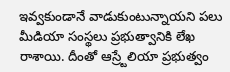ఇవ్వ‌కుండానే వాడుకుంటున్నాయ‌ని ప‌లు మీడియా సంస్థలు ప్ర‌భుత్వానికి లేఖ రాశాయి. దీంతో ఆస్ర్టేలియా ప్ర‌భుత్వం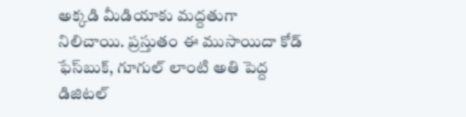అక్క‌డి మీడియాకు మ‌ద్ద‌తుగా నిలిచాయి. ప్ర‌స్తుతం ఈ ముసాయిదా కోడ్ ఫేస్‌బుక్, గూగుల్ లాంటి అతి పెద్ద డిజిటల్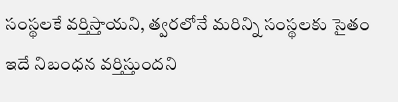సంస్థ‌ల‌కే వ‌ర్తిస్తాయ‌ని, త్వ‌ర‌లోనే మ‌రిన్ని సంస్థ‌ల‌కు సైతం ఇదే నిబంధ‌న వ‌ర్తిస్తుంద‌ని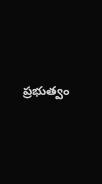ప్ర‌భుత్వం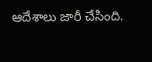ఆదేశాలు జారీ చేసింది.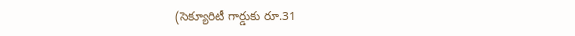(సెక్యూరిటీ గార్డుకు రూ.31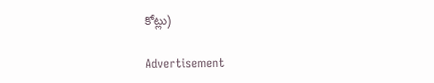కోట్లు)

Advertisement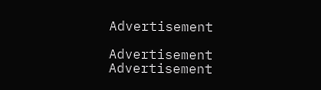Advertisement

Advertisement
Advertisement